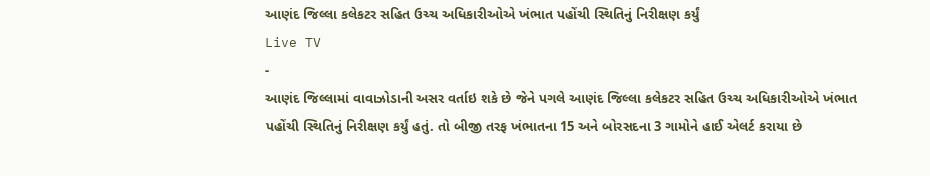આણંદ જિલ્લા કલેકટર સહિત ઉચ્ચ અધિકારીઓએ ખંભાત પહોંચી સ્થિતિનું નિરીક્ષણ કર્યું
Live TV
-
આણંદ જિલ્લામાં વાવાઝોડાની અસર વર્તાઇ શકે છે જેને પગલે આણંદ જિલ્લા કલેકટર સહિત ઉચ્ચ અધિકારીઓએ ખંભાત પહોંચી સ્થિતિનું નિરીક્ષણ કર્યું હતું. તો બીજી તરફ ખંભાતના 15 અને બોરસદના 3 ગામોને હાઈ એલર્ટ કરાયા છે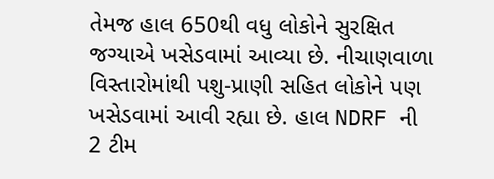તેમજ હાલ 650થી વધુ લોકોને સુરક્ષિત જગ્યાએ ખસેડવામાં આવ્યા છે. નીચાણવાળા વિસ્તારોમાંથી પશુ-પ્રાણી સહિત લોકોને પણ ખસેડવામાં આવી રહ્યા છે. હાલ NDRF ની 2 ટીમ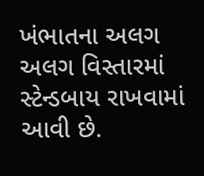ખંભાતના અલગ અલગ વિસ્તારમાં સ્ટેન્ડબાય રાખવામાં આવી છે.